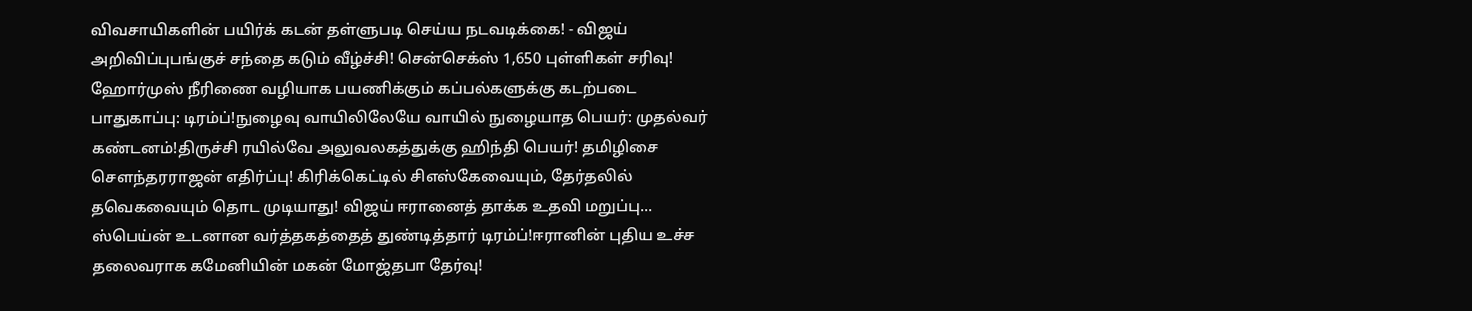விவசாயிகளின் பயிர்க் கடன் தள்ளுபடி செய்ய நடவடிக்கை! - விஜய் அறிவிப்புபங்குச் சந்தை கடும் வீழ்ச்சி! சென்செக்ஸ் 1,650 புள்ளிகள் சரிவு! ஹோர்முஸ் நீரிணை வழியாக பயணிக்கும் கப்பல்களுக்கு கடற்படை பாதுகாப்பு: டிரம்ப்!நுழைவு வாயிலிலேயே வாயில் நுழையாத பெயர்: முதல்வர் கண்டனம்!திருச்சி ரயில்வே அலுவலகத்துக்கு ஹிந்தி பெயர்! தமிழிசை செளந்தரராஜன் எதிர்ப்பு! கிரிக்கெட்டில் சிஎஸ்கேவையும், தேர்தலில் தவெகவையும் தொட முடியாது! விஜய் ஈரானைத் தாக்க உதவி மறுப்பு... ஸ்பெய்ன் உடனான வர்த்தகத்தைத் துண்டித்தார் டிரம்ப்!ஈரானின் புதிய உச்ச தலைவராக கமேனியின் மகன் மோஜ்தபா தேர்வு!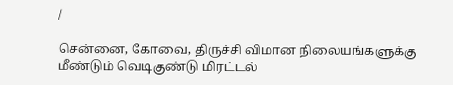/

சென்னை, கோவை, திருச்சி விமான நிலையங்களுக்கு மீண்டும் வெடிகுண்டு மிரட்டல்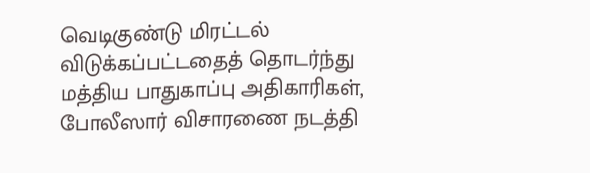வெடிகுண்டு மிரட்டல் விடுக்கப்பட்டதைத் தொடர்ந்து மத்திய பாதுகாப்பு அதிகாரிகள், போலீஸார் விசாரணை நடத்தி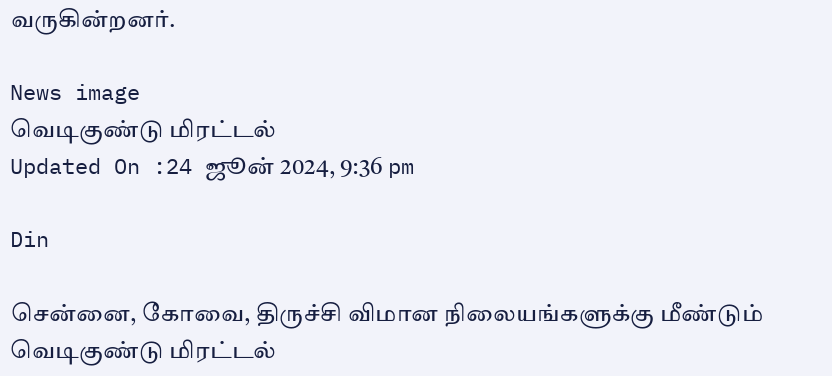வருகின்றனர்.

News image
வெடிகுண்டு மிரட்டல்
Updated On :24 ஜூன் 2024, 9:36 pm

Din

சென்னை, கோவை, திருச்சி விமான நிலையங்களுக்கு மீண்டும் வெடிகுண்டு மிரட்டல்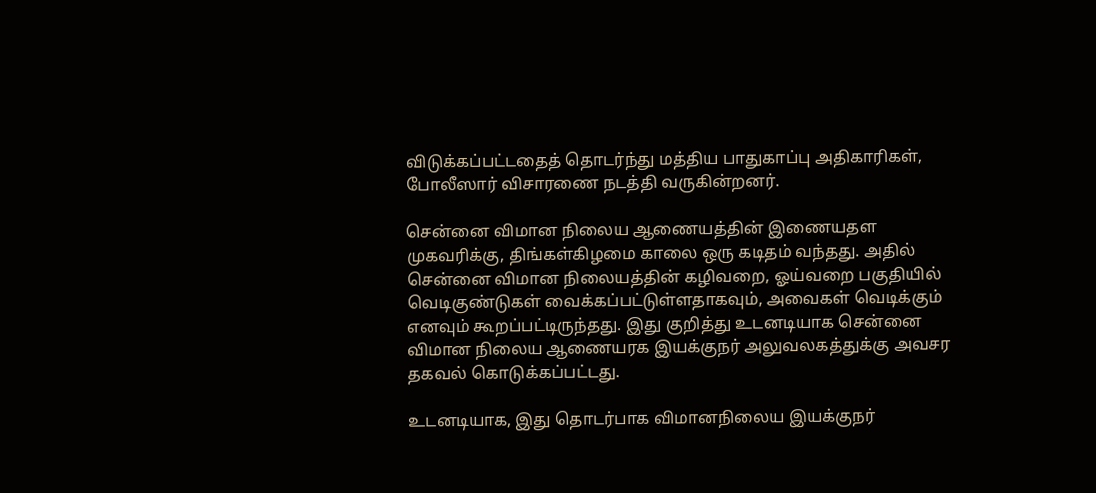விடுக்கப்பட்டதைத் தொடர்ந்து மத்திய பாதுகாப்பு அதிகாரிகள், போலீஸார் விசாரணை நடத்தி வருகின்றனர்.

சென்னை விமான நிலைய ஆணையத்தின் இணையதள முகவரிக்கு, திங்கள்கிழமை காலை ஒரு கடிதம் வந்தது. அதில் சென்னை விமான நிலையத்தின் கழிவறை, ஓய்வறை பகுதியில் வெடிகுண்டுகள் வைக்கப்பட்டுள்ளதாகவும், அவைகள் வெடிக்கும் எனவும் கூறப்பட்டிருந்தது. இது குறித்து உடனடியாக சென்னை விமான நிலைய ஆணையரக இயக்குநர் அலுவலகத்துக்கு அவசர தகவல் கொடுக்கப்பட்டது.

உடனடியாக, இது தொடர்பாக விமானநிலைய இயக்குநர்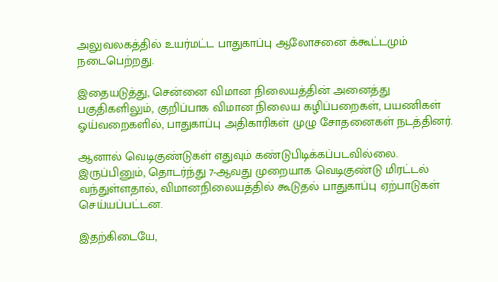அலுவலகத்தில் உயர்மட்ட பாதுகாப்பு ஆலோசனை க்கூட்டமும் நடைபெற்றது.

இதையடுத்து, சென்னை விமான நிலையத்தின் அனைத்து பகுதிகளிலும், குறிப்பாக விமான நிலைய கழிப்பறைகள், பயணிகள் ஓய்வறைகளில், பாதுகாப்பு அதிகாரிகள் முழு சோதனைகள் நடத்தினர்.

ஆனால் வெடிகுண்டுகள் எதுவும் கண்டுபிடிக்கப்படவில்லை. இருப்பினும், தொடர்ந்து 7-ஆவது முறையாக வெடிகுண்டு மிரட்டல் வந்துள்ளதால், விமானநிலையத்தில் கூடுதல் பாதுகாப்பு ஏற்பாடுகள் செய்யப்பட்டன.

இதற்கிடையே,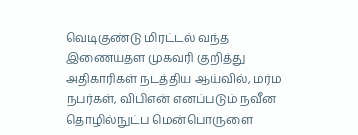வெடிகுண்டு மிரட்டல் வந்த இணையதள முகவரி குறித்து அதிகாரிகள் நடத்திய ஆய்வில், மர்ம நபர்கள், விபிஎன் எனப்படும் நவீன தொழில்நுட்ப மென்பொருளை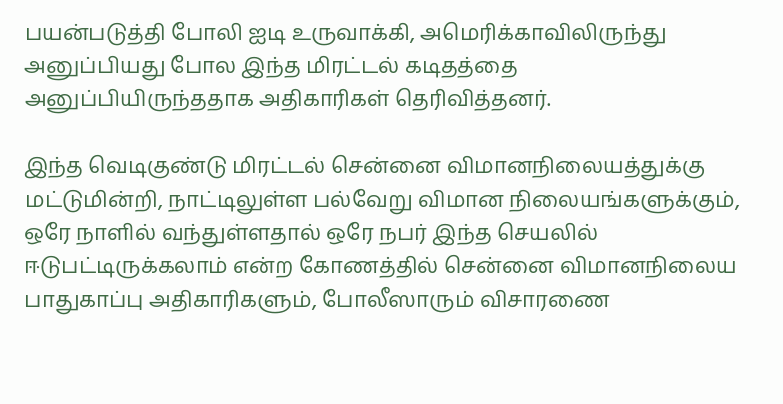பயன்படுத்தி போலி ஐடி உருவாக்கி, அமெரிக்காவிலிருந்து அனுப்பியது போல இந்த மிரட்டல் கடிதத்தை அனுப்பியிருந்ததாக அதிகாரிகள் தெரிவித்தனர்.

இந்த வெடிகுண்டு மிரட்டல் சென்னை விமானநிலையத்துக்கு மட்டுமின்றி, நாட்டிலுள்ள பல்வேறு விமான நிலையங்களுக்கும், ஒரே நாளில் வந்துள்ளதால் ஒரே நபர் இந்த செயலில் ஈடுபட்டிருக்கலாம் என்ற கோணத்தில் சென்னை விமானநிலைய பாதுகாப்பு அதிகாரிகளும், போலீஸாரும் விசாரணை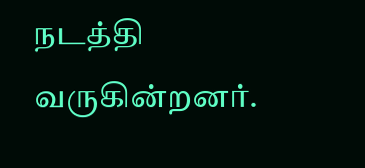நடத்தி வருகின்றனர்.